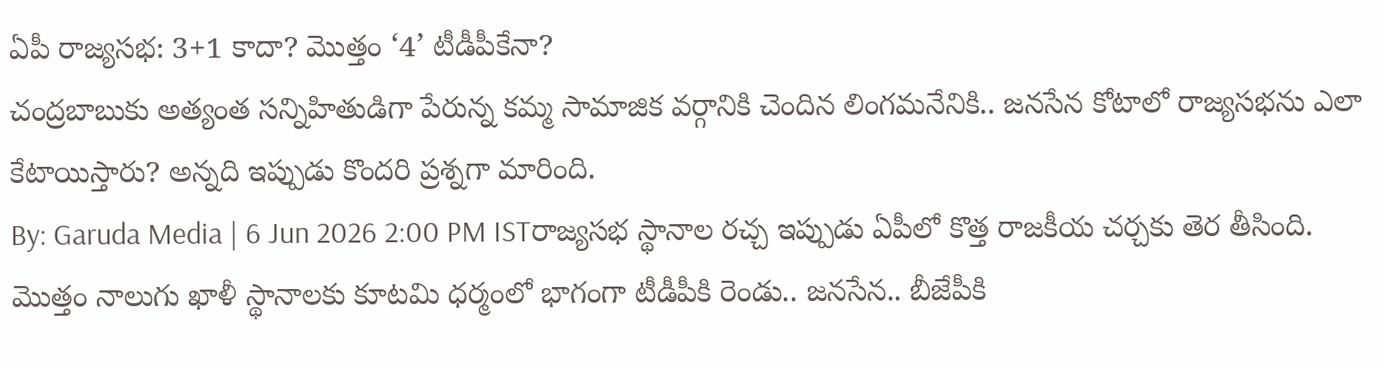ఏపీ రాజ్యసభ: 3+1 కాదా? మొత్తం ‘4’ టీడీపీకేనా?
చంద్రబాబుకు అత్యంత సన్నిహితుడిగా పేరున్న కమ్మ సామాజిక వర్గానికి చెందిన లింగమనేనికి.. జనసేన కోటాలో రాజ్యసభను ఎలా కేటాయిస్తారు? అన్నది ఇప్పుడు కొందరి ప్రశ్నగా మారింది.
By: Garuda Media | 6 Jun 2026 2:00 PM ISTరాజ్యసభ స్థానాల రచ్చ ఇప్పుడు ఏపీలో కొత్త రాజకీయ చర్చకు తెర తీసింది. మొత్తం నాలుగు ఖాళీ స్థానాలకు కూటమి ధర్మంలో భాగంగా టీడీపీకి రెండు.. జనసేన.. బీజేపీకి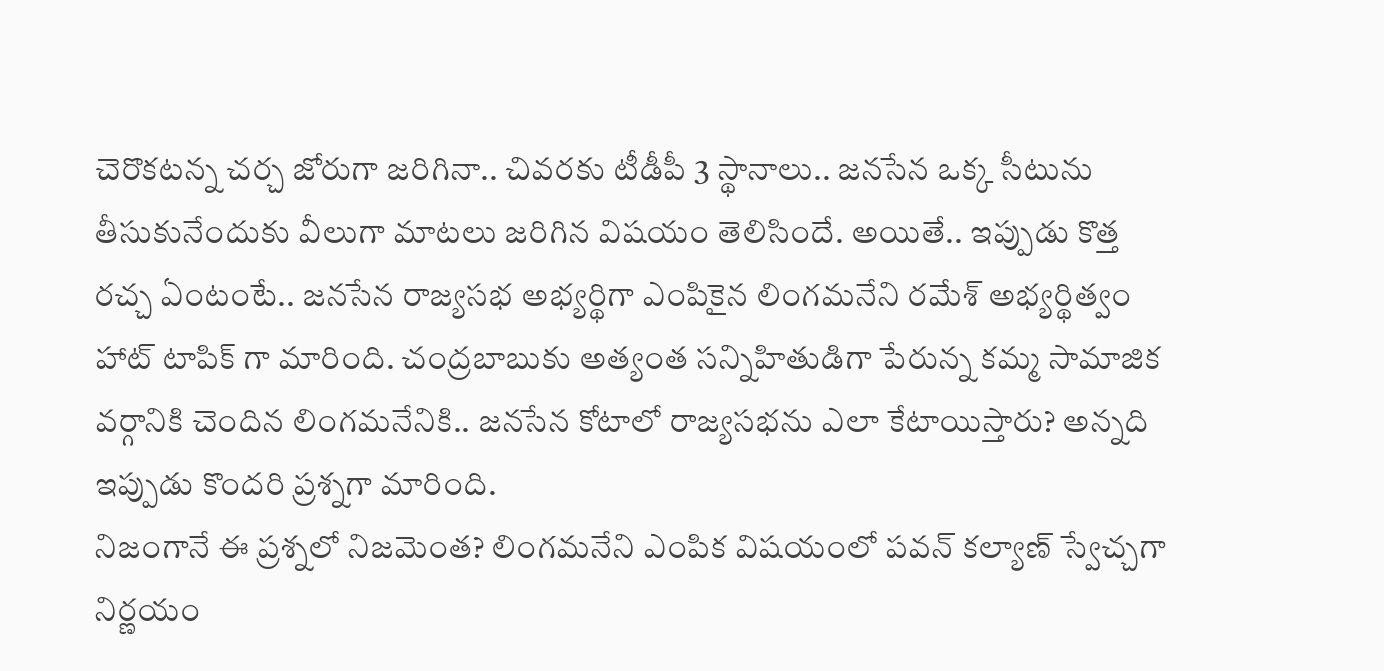చెరొకటన్న చర్చ జోరుగా జరిగినా.. చివరకు టీడీపీ 3 స్థానాలు.. జనసేన ఒక్క సీటును తీసుకునేందుకు వీలుగా మాటలు జరిగిన విషయం తెలిసిందే. అయితే.. ఇప్పుడు కొత్త రచ్చ ఏంటంటే.. జనసేన రాజ్యసభ అభ్యర్థిగా ఎంపికైన లింగమనేని రమేశ్ అభ్యర్థిత్వం హాట్ టాపిక్ గా మారింది. చంద్రబాబుకు అత్యంత సన్నిహితుడిగా పేరున్న కమ్మ సామాజిక వర్గానికి చెందిన లింగమనేనికి.. జనసేన కోటాలో రాజ్యసభను ఎలా కేటాయిస్తారు? అన్నది ఇప్పుడు కొందరి ప్రశ్నగా మారింది.
నిజంగానే ఈ ప్రశ్నలో నిజమెంత? లింగమనేని ఎంపిక విషయంలో పవన్ కల్యాణ్ స్వేచ్చగా నిర్ణయం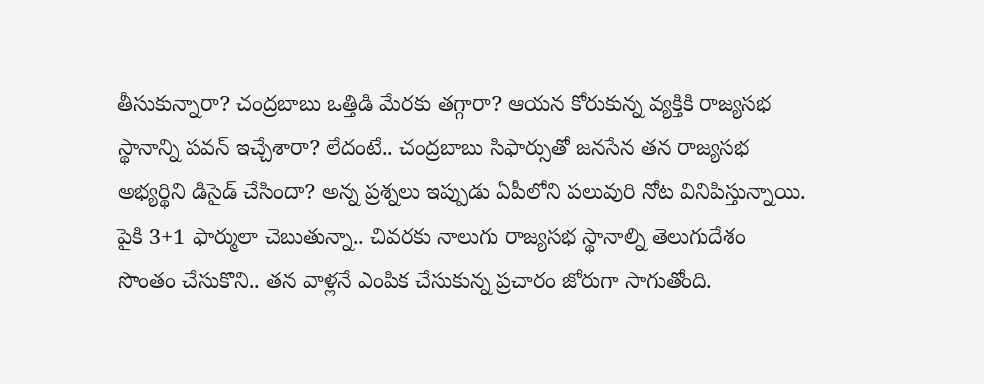తీసుకున్నారా? చంద్రబాబు ఒత్తిడి మేరకు తగ్గారా? ఆయన కోరుకున్న వ్యక్తికి రాజ్యసభ స్థానాన్ని పవన్ ఇచ్చేశారా? లేదంటే.. చంద్రబాబు సిఫార్సుతో జనసేన తన రాజ్యసభ అభ్యర్థిని డిసైడ్ చేసిందా? అన్న ప్రశ్నలు ఇప్పుడు ఏపీలోని పలువురి నోట వినిపిస్తున్నాయి. పైకి 3+1 ఫార్ములా చెబుతున్నా.. చివరకు నాలుగు రాజ్యసభ స్థానాల్ని తెలుగుదేశం సొంతం చేసుకొని.. తన వాళ్లనే ఎంపిక చేసుకున్న ప్రచారం జోరుగా సాగుతోంది.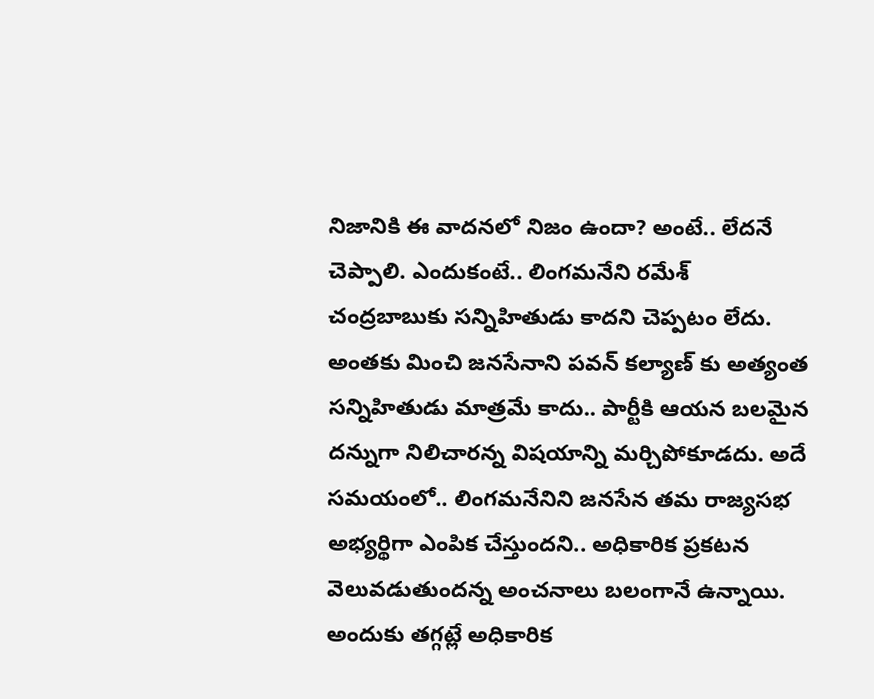నిజానికి ఈ వాదనలో నిజం ఉందా? అంటే.. లేదనే చెప్పాలి. ఎందుకంటే.. లింగమనేని రమేశ్ చంద్రబాబుకు సన్నిహితుడు కాదని చెప్పటం లేదు. అంతకు మించి జనసేనాని పవన్ కల్యాణ్ కు అత్యంత సన్నిహితుడు మాత్రమే కాదు.. పార్టీకి ఆయన బలమైన దన్నుగా నిలిచారన్న విషయాన్ని మర్చిపోకూడదు. అదే సమయంలో.. లింగమనేనిని జనసేన తమ రాజ్యసభ అభ్యర్థిగా ఎంపిక చేస్తుందని.. అధికారిక ప్రకటన వెలువడుతుందన్న అంచనాలు బలంగానే ఉన్నాయి. అందుకు తగ్గట్లే అధికారిక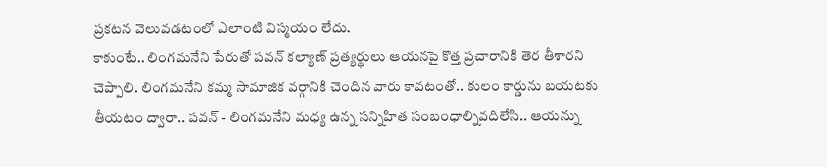ప్రకటన వెలువడటంలో ఎలాంటి విస్మయం లేదు.
కాకుంటే.. లింగమనేని పేరుతో పవన్ కల్యాణ్ ప్రత్యర్థులు ఆయనపై కొత్త ప్రచారానికి తెర తీశారని చెప్పాలి. లింగమనేని కమ్మ సామాజిక వర్గానికి చెందిన వారు కావటంతో.. కులం కార్డును బయటకు తీయటం ద్వారా.. పవన్ - లింగమనేని మధ్య ఉన్న సన్నిహిత సంబంధాల్నివదిలేసి.. ఆయన్ను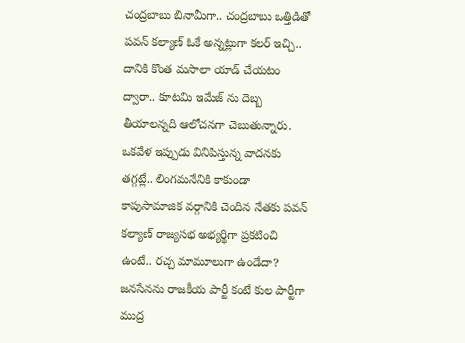చంద్రబాబు బినామీగా.. చంద్రబాబు ఒత్తిడితో పవన్ కల్యాణ్ ఓకే అన్నట్లుగా కలర్ ఇచ్చి.. దానికి కొంత మసాలా యాడ్ చేయటం ద్వారా.. కూటమి ఇమేజ్ ను దెబ్బ తీయాలన్నది ఆలోచనగా చెబుతున్నారు.
ఒకవేళ ఇప్పుడు వినిపిస్తున్న వాదనకు తగ్గట్లే.. లింగమనేనికి కాకుండా కాపుసామాజిక వర్గానికి చెందిన నేతకు పవన్ కల్యాణ్ రాజ్యసభ అభ్యర్థిగా ప్రకటించి ఉంటే.. రచ్చ మామూలుగా ఉండేదా? జనసేనను రాజకీయ పార్టీ కంటే కుల పార్టీగా ముద్ర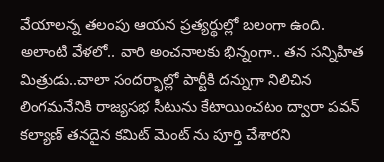వేయాలన్న తలంపు ఆయన ప్రత్యర్థుల్లో బలంగా ఉంది. అలాంటి వేళలో.. వారి అంచనాలకు భిన్నంగా.. తన సన్నిహిత మిత్రుడు..చాలా సందర్భాల్లో పార్టీకి దన్నుగా నిలిచిన లింగమనేనికి రాజ్యసభ సీటును కేటాయించటం ద్వారా పవన్ కల్యాణ్ తనదైన కమిట్ మెంట్ ను పూర్తి చేశారని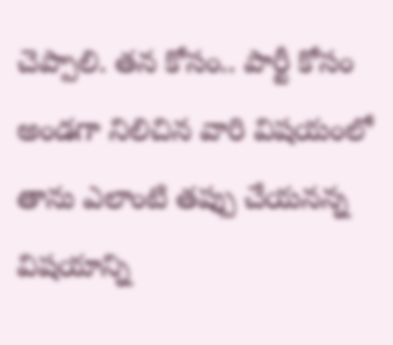చెప్పాలి. తన కోసం.. పార్టీ కోసం అండగా నిలిచిన వారి విషయంలో తాను ఎలాంటి తప్పు చేయనన్న విషయాన్ని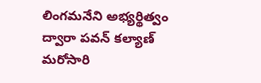లింగమనేని అభ్యర్థిత్వం ద్వారా పవన్ కల్యాణ్ మరోసారి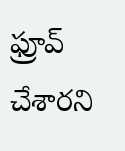ఫ్రూవ్ చేశారని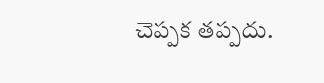చెప్పక తప్పదు.